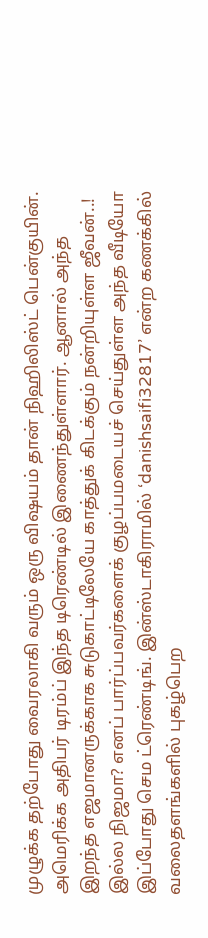முழுக்க தற்போது வைரலாகி வரும் ஒரு விஷயம் தான் நிஹிலிஸ்ட் பென்குயின். அமெரிக்க அதிபர் டிரம்ப் இந்த டிரெண்டில் இணைந்துள்ளார். ஆனால் அந்த
இறந்த எஜமானருக்காக சுடுகாட்டிலேயே காத்துக் கிடக்கும் நன்றியுள்ள ஜீவன்..!
இல்ல நிஜமா? எனப் பார்ப்பவர்களைக் குழப்பமடையச் செய்துள்ள அந்த வீடியோ இப்போது செம ட்ரெண்டிங். இன்ஸ்டாகிராமில் ‘danishsaifi32817’ என்ற கணக்கில்
வலைதளங்களில் புகழ்பெற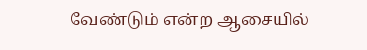வேண்டும் என்ற ஆசையில்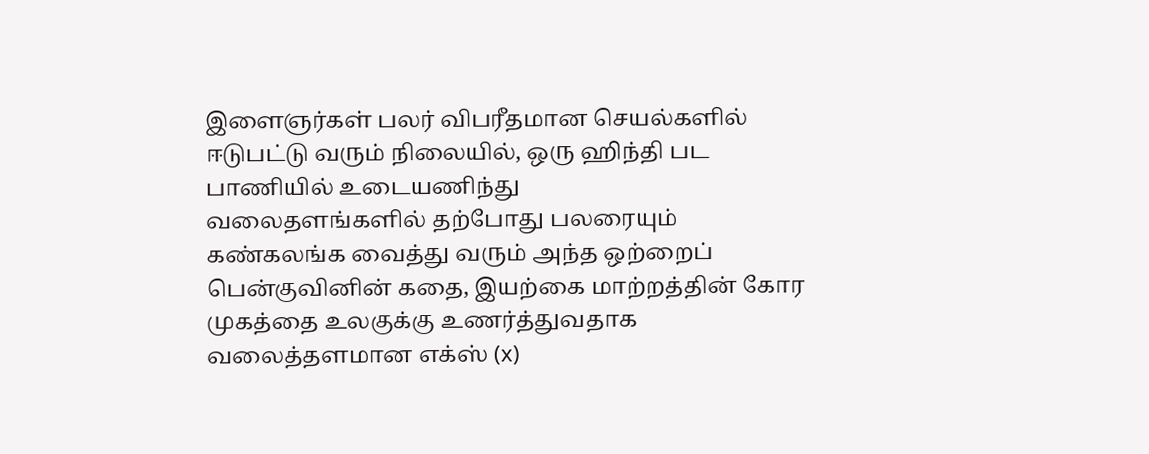இளைஞர்கள் பலர் விபரீதமான செயல்களில் ஈடுபட்டு வரும் நிலையில், ஒரு ஹிந்தி பட பாணியில் உடையணிந்து
வலைதளங்களில் தற்போது பலரையும் கண்கலங்க வைத்து வரும் அந்த ஒற்றைப் பென்குவினின் கதை, இயற்கை மாற்றத்தின் கோர முகத்தை உலகுக்கு உணர்த்துவதாக
வலைத்தளமான எக்ஸ் (x)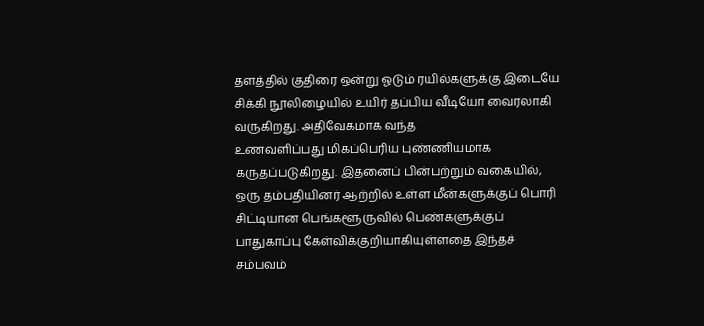தளத்தில் குதிரை ஒன்று ஓடும் ரயில்களுக்கு இடையே சிக்கி நூலிழையில் உயிர் தப்பிய வீடியோ வைரலாகி வருகிறது. அதிவேகமாக வந்த
உணவளிப்பது மிகப்பெரிய புண்ணியமாக கருதப்படுகிறது. இதனைப் பின்பற்றும் வகையில், ஒரு தம்பதியினர் ஆற்றில் உள்ள மீன்களுக்குப் பொரி
சிட்டியான பெங்களூருவில் பெண்களுக்குப் பாதுகாப்பு கேள்விக்குறியாகியுள்ளதை இந்தச் சம்பவம்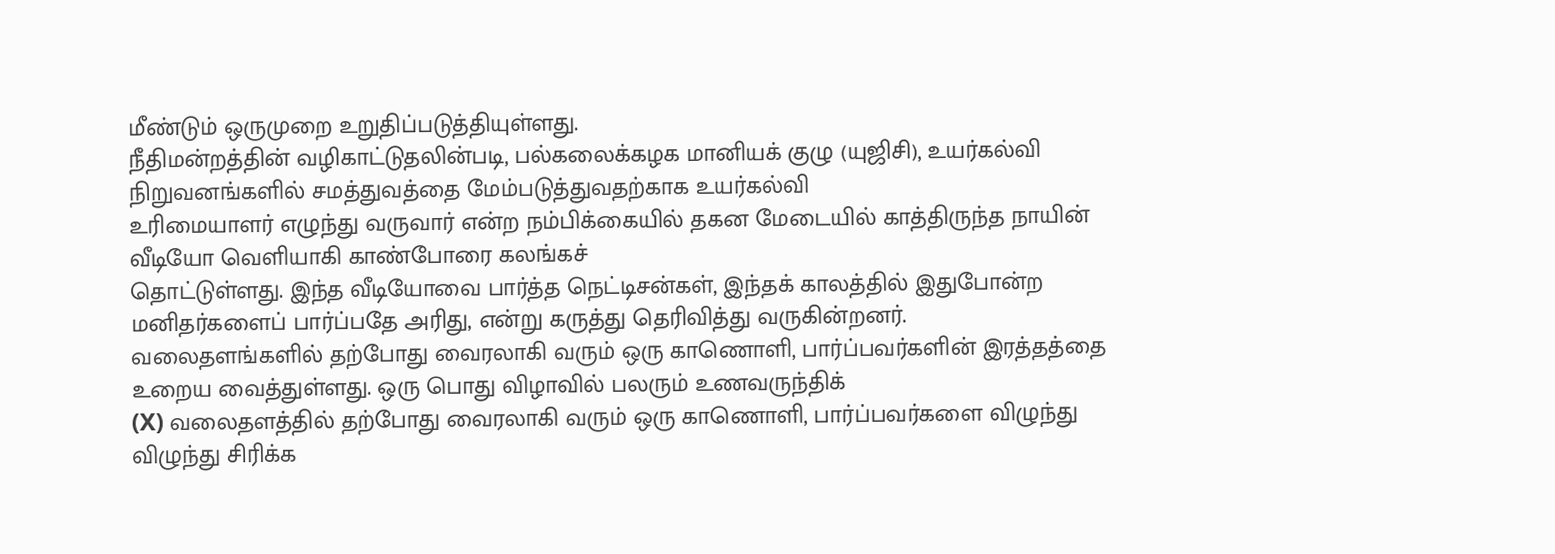மீண்டும் ஒருமுறை உறுதிப்படுத்தியுள்ளது.
நீதிமன்றத்தின் வழிகாட்டுதலின்படி, பல்கலைக்கழக மானியக் குழு (யுஜிசி), உயர்கல்வி நிறுவனங்களில் சமத்துவத்தை மேம்படுத்துவதற்காக உயர்கல்வி
உரிமையாளர் எழுந்து வருவார் என்ற நம்பிக்கையில் தகன மேடையில் காத்திருந்த நாயின் வீடியோ வெளியாகி காண்போரை கலங்கச்
தொட்டுள்ளது. இந்த வீடியோவை பார்த்த நெட்டிசன்கள், இந்தக் காலத்தில் இதுபோன்ற மனிதர்களைப் பார்ப்பதே அரிது, என்று கருத்து தெரிவித்து வருகின்றனர்.
வலைதளங்களில் தற்போது வைரலாகி வரும் ஒரு காணொளி, பார்ப்பவர்களின் இரத்தத்தை உறைய வைத்துள்ளது. ஒரு பொது விழாவில் பலரும் உணவருந்திக்
(X) வலைதளத்தில் தற்போது வைரலாகி வரும் ஒரு காணொளி, பார்ப்பவர்களை விழுந்து விழுந்து சிரிக்க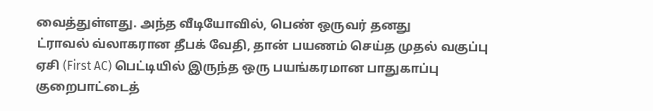வைத்துள்ளது. அந்த வீடியோவில், பெண் ஒருவர் தனது
ட்ராவல் வ்லாகரான தீபக் வேதி, தான் பயணம் செய்த முதல் வகுப்பு ஏசி (First AC) பெட்டியில் இருந்த ஒரு பயங்கரமான பாதுகாப்பு குறைபாட்டைத்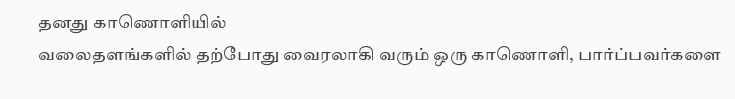தனது காணொளியில்
வலைதளங்களில் தற்போது வைரலாகி வரும் ஒரு காணொளி, பார்ப்பவர்களை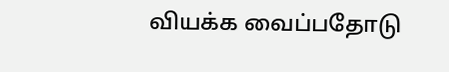வியக்க வைப்பதோடு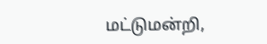மட்டுமன்றி,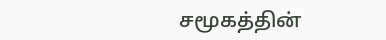சமூகத்தின்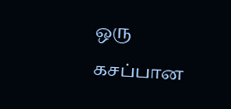ஒரு கசப்பான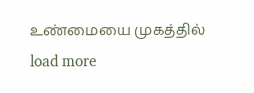உண்மையை முகத்தில்
load more